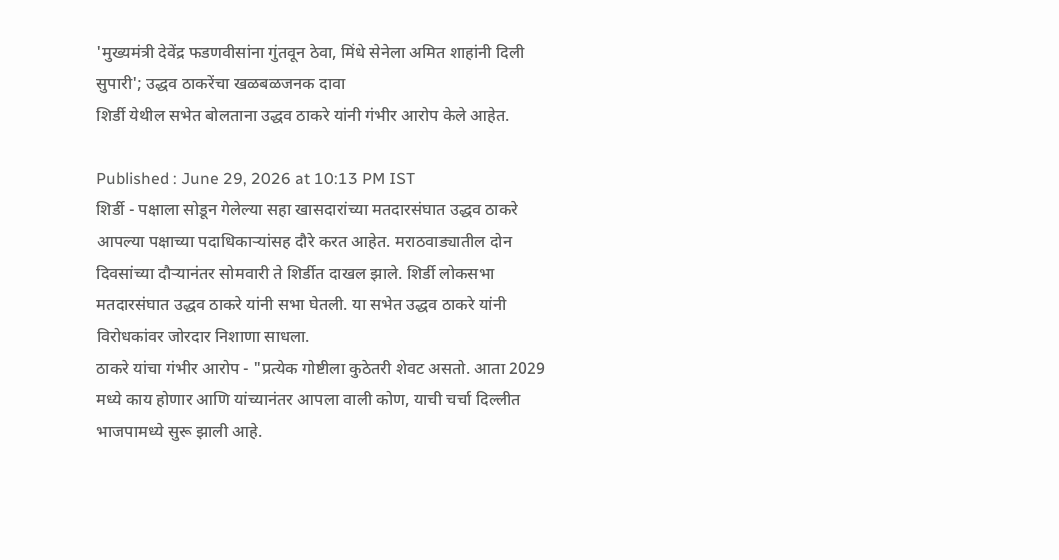'मुख्यमंत्री देवेंद्र फडणवीसांना गुंतवून ठेवा, मिंधे सेनेला अमित शाहांनी दिली सुपारी'; उद्धव ठाकरेंचा खळबळजनक दावा
शिर्डी येथील सभेत बोलताना उद्धव ठाकरे यांनी गंभीर आरोप केले आहेत.

Published : June 29, 2026 at 10:13 PM IST
शिर्डी - पक्षाला सोडून गेलेल्या सहा खासदारांच्या मतदारसंघात उद्धव ठाकरे आपल्या पक्षाच्या पदाधिकाऱ्यांसह दौरे करत आहेत. मराठवाड्यातील दोन दिवसांच्या दौऱ्यानंतर सोमवारी ते शिर्डीत दाखल झाले. शिर्डी लोकसभा मतदारसंघात उद्धव ठाकरे यांनी सभा घेतली. या सभेत उद्धव ठाकरे यांनी विरोधकांवर जोरदार निशाणा साधला.
ठाकरे यांचा गंभीर आरोप - "प्रत्येक गोष्टीला कुठेतरी शेवट असतो. आता 2029 मध्ये काय होणार आणि यांच्यानंतर आपला वाली कोण, याची चर्चा दिल्लीत भाजपामध्ये सुरू झाली आहे.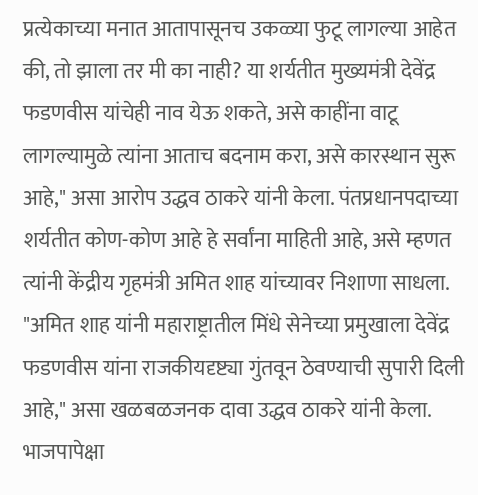प्रत्येकाच्या मनात आतापासूनच उकळ्या फुटू लागल्या आहेत की, तो झाला तर मी का नाही? या शर्यतीत मुख्यमंत्री देवेंद्र फडणवीस यांचेही नाव येऊ शकते, असे काहींना वाटू लागल्यामुळे त्यांना आताच बदनाम करा, असे कारस्थान सुरू आहे," असा आरोप उद्धव ठाकरे यांनी केला. पंतप्रधानपदाच्या शर्यतीत कोण-कोण आहे हे सर्वांना माहिती आहे, असे म्हणत त्यांनी केंद्रीय गृहमंत्री अमित शाह यांच्यावर निशाणा साधला. "अमित शाह यांनी महाराष्ट्रातील मिंधे सेनेच्या प्रमुखाला देवेंद्र फडणवीस यांना राजकीयदृष्ट्या गुंतवून ठेवण्याची सुपारी दिली आहे," असा खळबळजनक दावा उद्धव ठाकरे यांनी केला.
भाजपापेक्षा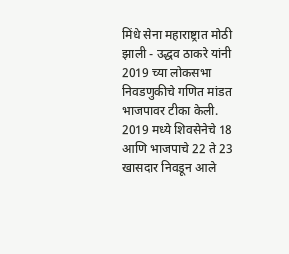मिंधे सेना महाराष्ट्रात मोठी झाली - उद्धव ठाकरे यांनी 2019 च्या लोकसभा निवडणुकीचे गणित मांडत भाजपावर टीका केली. 2019 मध्ये शिवसेनेचे 18 आणि भाजपाचे 22 ते 23 खासदार निवडून आले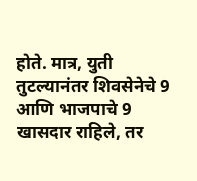होते. मात्र, युती तुटल्यानंतर शिवसेनेचे 9 आणि भाजपाचे 9 खासदार राहिले, तर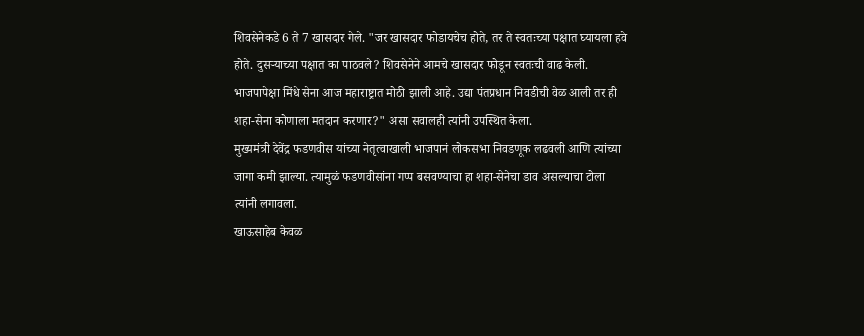शिवसेनेकडे 6 ते 7 खासदार गेले. "जर खासदार फोडायचेच होते, तर ते स्वतःच्या पक्षात घ्यायला हवे होते. दुसऱ्याच्या पक्षात का पाठवले? शिवसेनेने आमचे खासदार फोडून स्वतःची वाढ केली. भाजपापेक्षा मिंधे सेना आज महाराष्ट्रात मोठी झाली आहे. उद्या पंतप्रधान निवडीची वेळ आली तर ही शहा-सेना कोणाला मतदान करणार?" असा सवालही त्यांनी उपस्थित केला.
मुख्यमंत्री देवेंद्र फडणवीस यांच्या नेतृत्वाखाली भाजपानं लोकसभा निवडणूक लढवली आणि त्यांच्या जागा कमी झाल्या. त्यामुळं फडणवीसांना गप्प बसवण्याचा हा शहा-सेनेचा डाव असल्याचा टोला त्यांनी लगावला.
खाऊसाहेब केवळ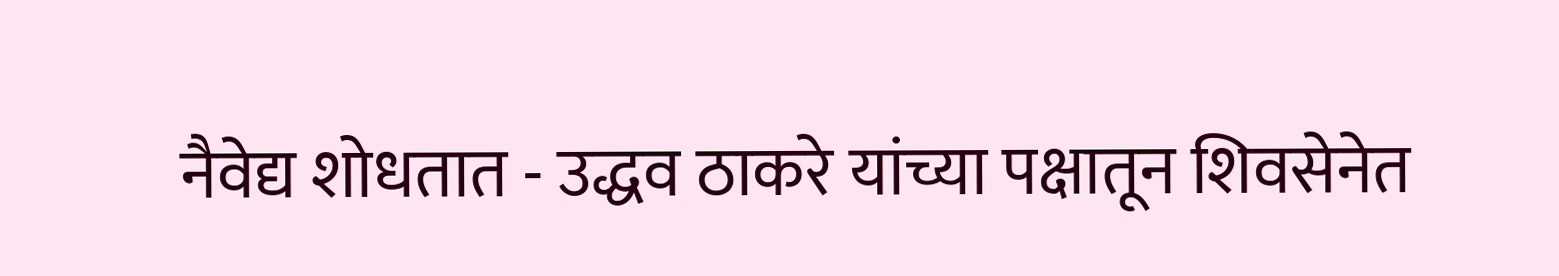नैवेद्य शोधतात - उद्धव ठाकरे यांच्या पक्षातून शिवसेनेत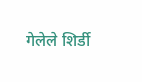गेलेले शिर्डी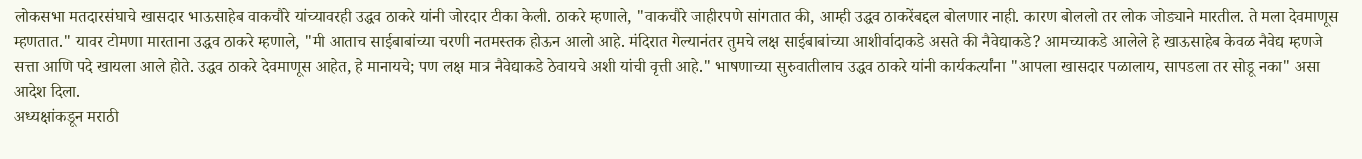लोकसभा मतदारसंघाचे खासदार भाऊसाहेब वाकचौरे यांच्यावरही उद्धव ठाकरे यांनी जोरदार टीका केली. ठाकरे म्हणाले, "वाकचौरे जाहीरपणे सांगतात की, आम्ही उद्धव ठाकरेंबद्दल बोलणार नाही. कारण बोललो तर लोक जोड्याने मारतील. ते मला देवमाणूस म्हणतात." यावर टोमणा मारताना उद्धव ठाकरे म्हणाले, "मी आताच साईबाबांच्या चरणी नतमस्तक होऊन आलो आहे. मंदिरात गेल्यानंतर तुमचे लक्ष साईबाबांच्या आशीर्वादाकडे असते की नैवेद्याकडे? आमच्याकडे आलेले हे खाऊसाहेब केवळ नैवेद्य म्हणजे सत्ता आणि पदे खायला आले होते. उद्धव ठाकरे देवमाणूस आहेत, हे मानायचे; पण लक्ष मात्र नैवेद्याकडे ठेवायचे अशी यांची वृत्ती आहे." भाषणाच्या सुरुवातीलाच उद्धव ठाकरे यांनी कार्यकर्त्यांना "आपला खासदार पळालाय, सापडला तर सोडू नका" असा आदेश दिला.
अध्यक्षांकडून मराठी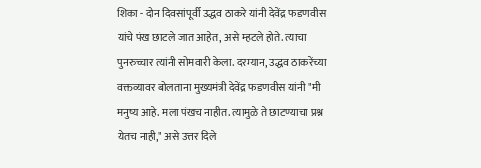शिका - दोन दिवसांपूर्वी उद्धव ठाकरे यांनी देवेंद्र फडणवीस यांचे पंख छाटले जात आहेत, असे म्हटले होते. त्याचा पुनरुच्चार त्यांनी सोमवारी केला. दरम्यान, उद्धव ठाकरेंच्या वक्तव्यावर बोलताना मुख्यमंत्री देवेंद्र फडणवीस यांनी "मी मनुष्य आहे. मला पंखच नाहीत. त्यामुळे ते छाटण्याचा प्रश्न येतच नाही," असे उत्तर दिले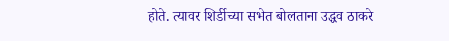होते. त्यावर शिर्डीच्या सभेत बोलताना उद्धव ठाकरे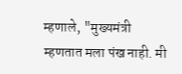म्हणाले, "मुख्यमंत्री म्हणतात मला पंख नाही. मी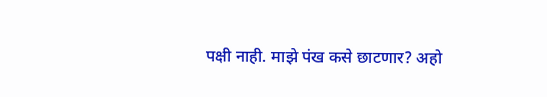पक्षी नाही. माझे पंख कसे छाटणार? अहो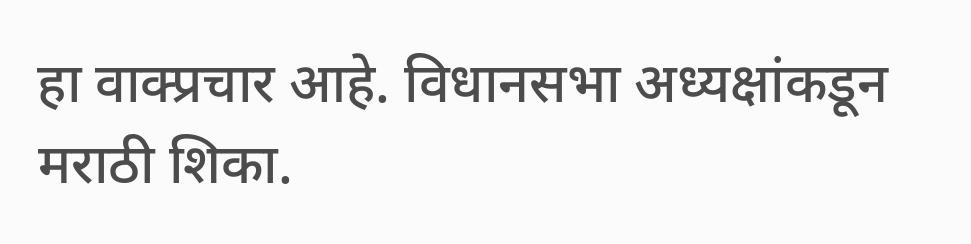हा वाक्प्रचार आहे. विधानसभा अध्यक्षांकडून मराठी शिका.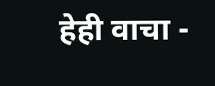हेही वाचा -